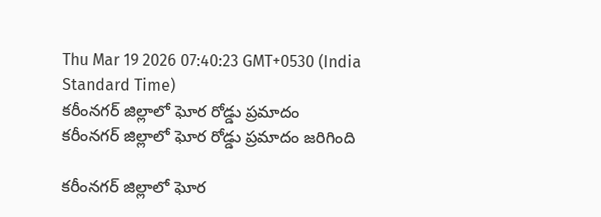Thu Mar 19 2026 07:40:23 GMT+0530 (India Standard Time)
కరీంనగర్ జిల్లాలో ఘోర రోడ్డు ప్రమాదం
కరీంనగర్ జిల్లాలో ఘోర రోడ్డు ప్రమాదం జరిగింది

కరీంనగర్ జిల్లాలో ఘోర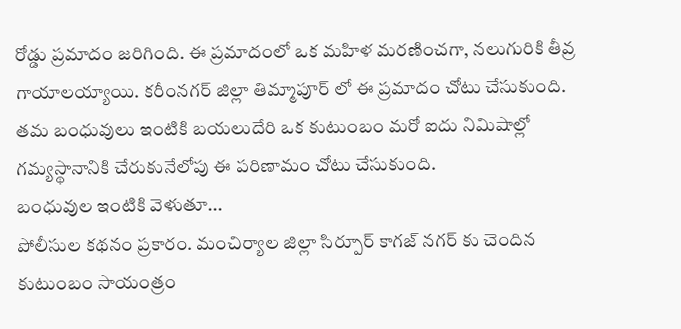రోడ్డు ప్రమాదం జరిగింది. ఈ ప్రమాదంలో ఒక మహిళ మరణించగా, నలుగురికి తీవ్ర గాయాలయ్యాయి. కరీంనగర్ జిల్లా తిమ్మాపూర్ లో ఈ ప్రమాదం చోటు చేసుకుంది. తమ బంధువులు ఇంటికి బయలుదేరి ఒక కుటుంబం మరో ఐదు నిమిషాల్లో గమ్యస్థానానికి చేరుకునేలోపు ఈ పరిణామం చోటు చేసుకుంది.
బంధువుల ఇంటికి వెళుతూ...
పోలీసుల కథనం ప్రకారం. మంచిర్యాల జిల్లా సిర్పూర్ కాగజ్ నగర్ కు చెందిన కుటుంబం సాయంత్రం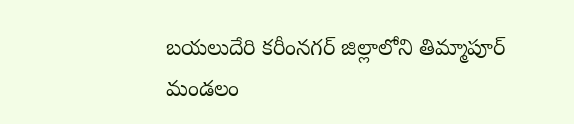బయలుదేరి కరీంనగర్ జిల్లాలోని తిమ్మాపూర్ మండలం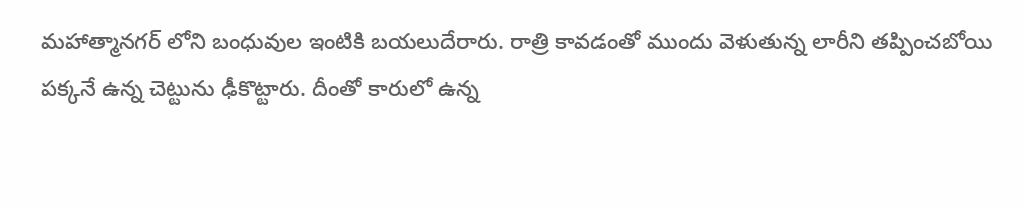మహాత్మానగర్ లోని బంధువుల ఇంటికి బయలుదేరారు. రాత్రి కావడంతో ముందు వెళుతున్న లారీని తప్పించబోయి పక్కనే ఉన్న చెట్టును ఢీకొట్టారు. దీంతో కారులో ఉన్న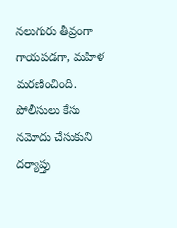నలుగురు తీవ్రంగా గాయపడగా, మహిళ మరణించింది. పోలీసులు కేసు నమోదు చేసుకుని దర్యాప్తు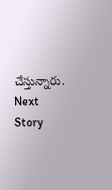చేస్తున్నారు.
Next Story